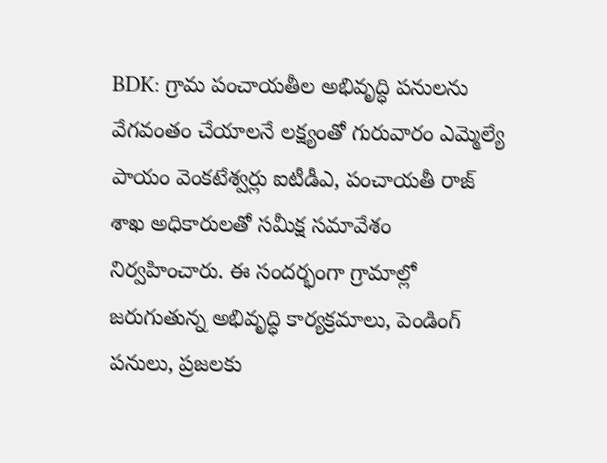BDK: గ్రామ పంచాయతీల అభివృద్ధి పనులను వేగవంతం చేయాలనే లక్ష్యంతో గురువారం ఎమ్మెల్యే పాయం వెంకటేశ్వర్లు ఐటీడీఎ, పంచాయతీ రాజ్ శాఖ అధికారులతో సమీక్ష సమావేశం నిర్వహించారు. ఈ సందర్భంగా గ్రామాల్లో జరుగుతున్న అభివృద్ధి కార్యక్రమాలు, పెండింగ్ పనులు, ప్రజలకు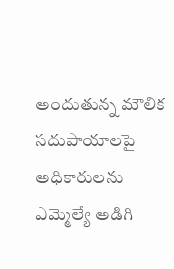అందుతున్న మౌలిక సదుపాయాలపై అధికారులను ఎమ్మెల్యే అడిగి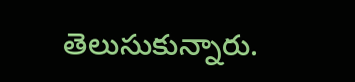తెలుసుకున్నారు.